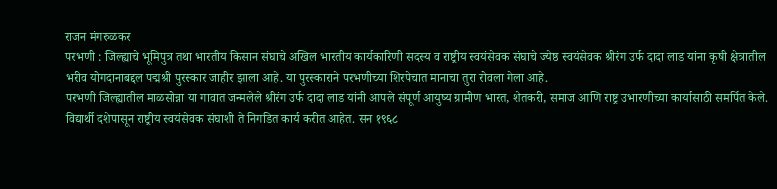राजन मंगरुळकर
परभणी : जिल्ह्याचे भूमिपुत्र तथा भारतीय किसान संघाचे अखिल भारतीय कार्यकारिणी सदस्य व राष्ट्रीय स्वयंसेवक संघाचे ज्येष्ठ स्वयंसेवक श्रीरंग उर्फ दादा लाड यांना कृषी क्षेत्रातील भरीव योगदानाबद्दल पद्मश्री पुरस्कार जाहीर झाला आहे. या पुरस्काराने परभणीच्या शिरपेचात मानाचा तुरा रोवला गेला आहे.
परभणी जिल्ह्यातील माळसोन्ना या गावात जन्मलेले श्रीरंग उर्फ दादा लाड यांनी आपले संपूर्ण आयुष्य ग्रामीण भारत, शेतकरी, समाज आणि राष्ट्र उभारणीच्या कार्यासाठी समर्पित केले. विद्यार्थी दशेपासून राष्ट्रीय स्वयंसेवक संघाशी ते निगडित कार्य करीत आहेत. सन १९६८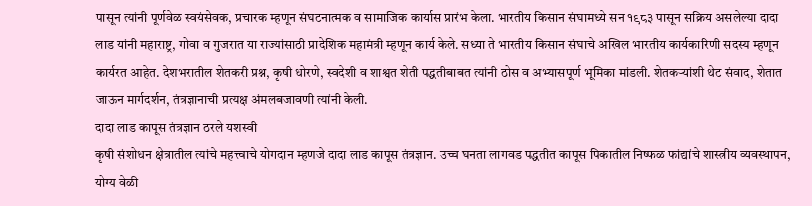पासून त्यांनी पूर्णवेळ स्वयंसेवक, प्रचारक म्हणून संघटनात्मक व सामाजिक कार्यास प्रारंभ केला. भारतीय किसान संघामध्ये सन १९८३ पासून सक्रिय असलेल्या दादा लाड यांनी महाराष्ट्र, गोवा व गुजरात या राज्यांसाठी प्रादेशिक महामंत्री म्हणून कार्य केले. सध्या ते भारतीय किसान संघाचे अखिल भारतीय कार्यकारिणी सदस्य म्हणून कार्यरत आहेत. देशभरातील शेतकरी प्रश्न, कृषी धोरणे, स्वदेशी व शाश्वत शेती पद्धतीबाबत त्यांनी ठोस व अभ्यासपूर्ण भूमिका मांडली. शेतकऱ्यांशी थेट संवाद, शेतात जाऊन मार्गदर्शन, तंत्रज्ञानाची प्रत्यक्ष अंमलबजावणी त्यांनी केली.
दादा लाड कापूस तंत्रज्ञान ठरले यशस्वी
कृषी संशोधन क्षेत्रातील त्यांचे महत्त्वाचे योगदान म्हणजे दादा लाड कापूस तंत्रज्ञान. उच्च घनता लागवड पद्धतीत कापूस पिकातील निष्फळ फांद्यांचे शास्त्रीय व्यवस्थापन, योग्य वेळी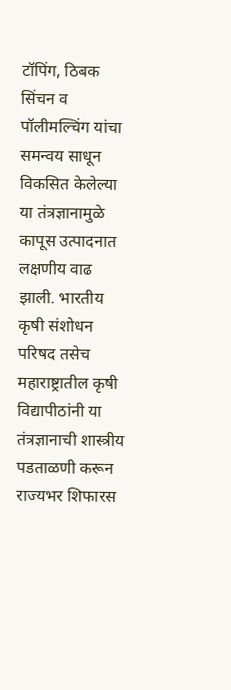टॉपिंग, ठिबक सिंचन व पॉलीमल्चिंग यांचा समन्वय साधून विकसित केलेल्या या तंत्रज्ञानामुळे कापूस उत्पादनात लक्षणीय वाढ झाली. भारतीय कृषी संशोधन परिषद तसेच महाराष्ट्रातील कृषी विद्यापीठांनी या तंत्रज्ञानाची शास्त्रीय पडताळणी करून राज्यभर शिफारस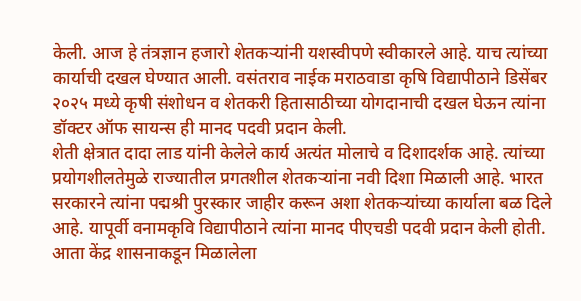केली. आज हे तंत्रज्ञान हजारो शेतकऱ्यांनी यशस्वीपणे स्वीकारले आहे. याच त्यांच्या कार्याची दखल घेण्यात आली. वसंतराव नाईक मराठवाडा कृषि विद्यापीठाने डिसेंबर २०२५ मध्ये कृषी संशोधन व शेतकरी हितासाठीच्या योगदानाची दखल घेऊन त्यांना डॉक्टर ऑफ सायन्स ही मानद पदवी प्रदान केली.
शेती क्षेत्रात दादा लाड यांनी केलेले कार्य अत्यंत मोलाचे व दिशादर्शक आहे. त्यांच्या प्रयोगशीलतेमुळे राज्यातील प्रगतशील शेतकऱ्यांना नवी दिशा मिळाली आहे. भारत सरकारने त्यांना पद्मश्री पुरस्कार जाहीर करून अशा शेतकऱ्यांच्या कार्याला बळ दिले आहे. यापूर्वी वनामकृवि विद्यापीठाने त्यांना मानद पीएचडी पदवी प्रदान केली होती. आता केंद्र शासनाकडून मिळालेला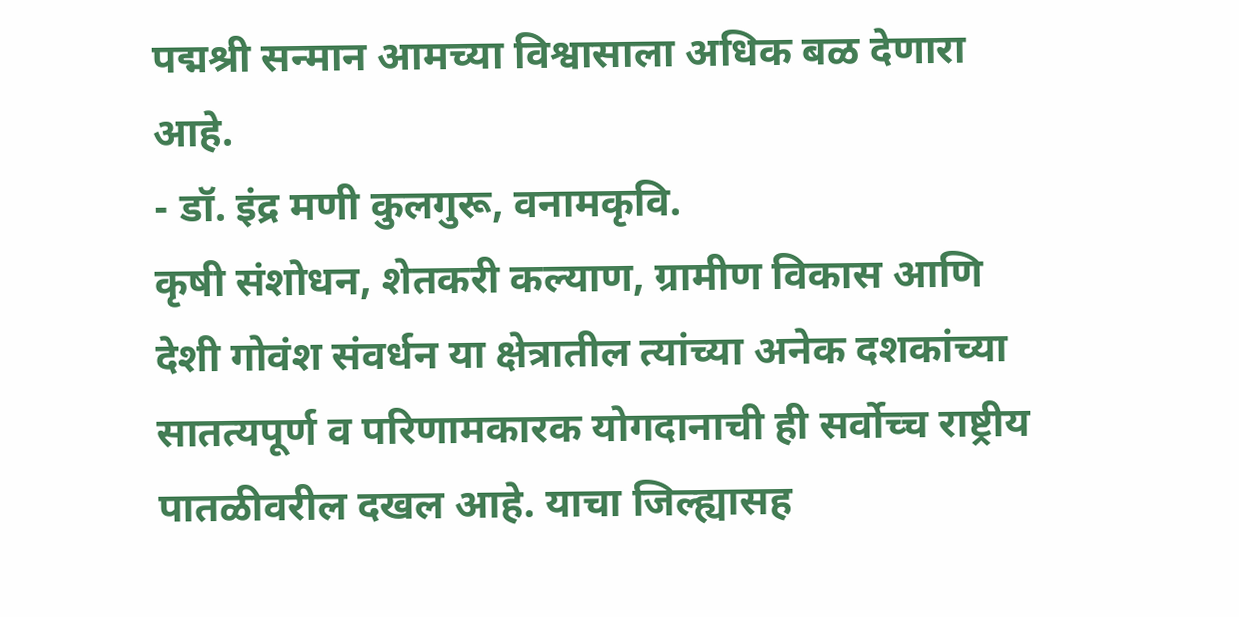पद्मश्री सन्मान आमच्या विश्वासाला अधिक बळ देणारा आहे.
- डॉ. इंद्र मणी कुलगुरू, वनामकृवि.
कृषी संशोधन, शेतकरी कल्याण, ग्रामीण विकास आणि देशी गोवंश संवर्धन या क्षेत्रातील त्यांच्या अनेक दशकांच्या सातत्यपूर्ण व परिणामकारक योगदानाची ही सर्वोच्च राष्ट्रीय पातळीवरील दखल आहे. याचा जिल्ह्यासह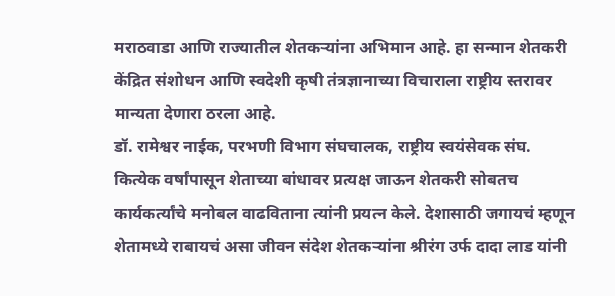मराठवाडा आणि राज्यातील शेतकऱ्यांना अभिमान आहे. हा सन्मान शेतकरी केंद्रित संशोधन आणि स्वदेशी कृषी तंत्रज्ञानाच्या विचाराला राष्ट्रीय स्तरावर मान्यता देणारा ठरला आहे.
डॉ. रामेश्वर नाईक, परभणी विभाग संघचालक, राष्ट्रीय स्वयंसेवक संघ.
कित्येक वर्षांपासून शेताच्या बांधावर प्रत्यक्ष जाऊन शेतकरी सोबतच कार्यकर्त्यांचे मनोबल वाढविताना त्यांनी प्रयत्न केले. देशासाठी जगायचं म्हणून शेतामध्ये राबायचं असा जीवन संदेश शेतकऱ्यांना श्रीरंग उर्फ दादा लाड यांनी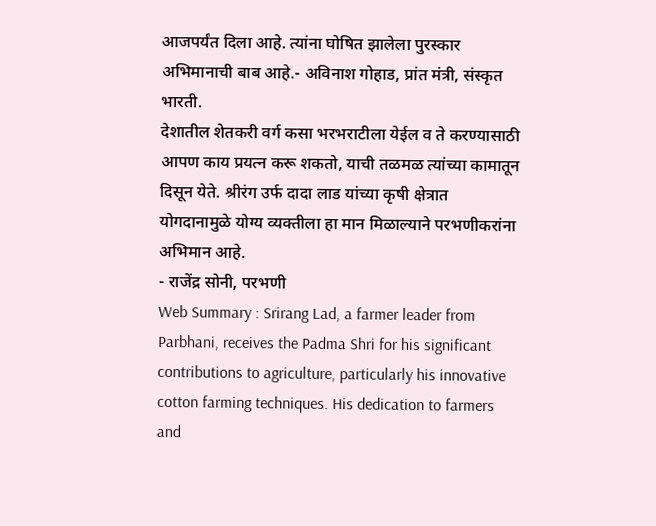आजपर्यंत दिला आहे. त्यांना घोषित झालेला पुरस्कार अभिमानाची बाब आहे.- अविनाश गोहाड, प्रांत मंत्री, संस्कृत भारती.
देशातील शेतकरी वर्ग कसा भरभराटीला येईल व ते करण्यासाठी आपण काय प्रयत्न करू शकतो, याची तळमळ त्यांच्या कामातून दिसून येते. श्रीरंग उर्फ दादा लाड यांच्या कृषी क्षेत्रात योगदानामुळे योग्य व्यक्तीला हा मान मिळाल्याने परभणीकरांना अभिमान आहे.
- राजेंद्र सोनी, परभणी
Web Summary : Srirang Lad, a farmer leader from Parbhani, receives the Padma Shri for his significant contributions to agriculture, particularly his innovative cotton farming techniques. His dedication to farmers and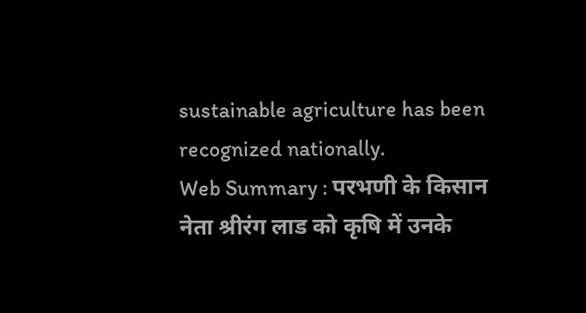sustainable agriculture has been recognized nationally.
Web Summary : परभणी के किसान नेता श्रीरंग लाड को कृषि में उनके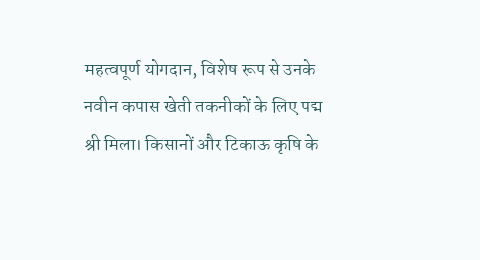महत्वपूर्ण योगदान, विशेष रूप से उनके नवीन कपास खेती तकनीकों के लिए पद्म श्री मिला। किसानों और टिकाऊ कृषि के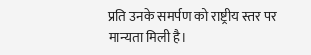प्रति उनके समर्पण को राष्ट्रीय स्तर पर मान्यता मिली है।